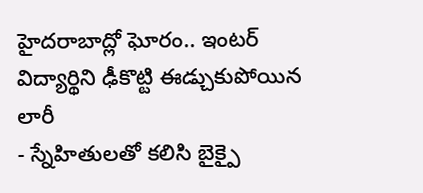హైదరాబాద్లో ఘోరం.. ఇంటర్ విద్యార్థిని ఢీకొట్టి ఈడ్చుకుపోయిన లారీ
- స్నేహితులతో కలిసి బైక్పై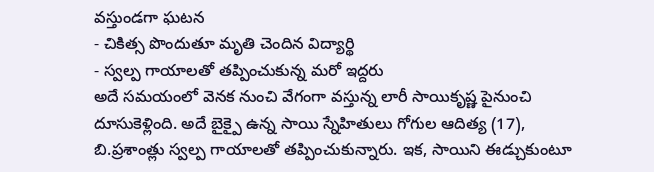వస్తుండగా ఘటన
- చికిత్స పొందుతూ మృతి చెందిన విద్యార్థి
- స్వల్ప గాయాలతో తప్పించుకున్న మరో ఇద్దరు
అదే సమయంలో వెనక నుంచి వేగంగా వస్తున్న లారీ సాయికృష్ణ పైనుంచి దూసుకెళ్లింది. అదే బైక్పై ఉన్న సాయి స్నేహితులు గోగుల ఆదిత్య (17), బి.ప్రశాంత్లు స్వల్ప గాయాలతో తప్పించుకున్నారు. ఇక, సాయిని ఈడ్చుకుంటూ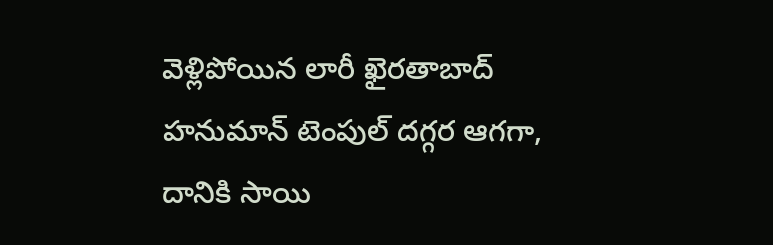వెళ్లిపోయిన లారీ ఖైరతాబాద్ హనుమాన్ టెంపుల్ దగ్గర ఆగగా, దానికి సాయి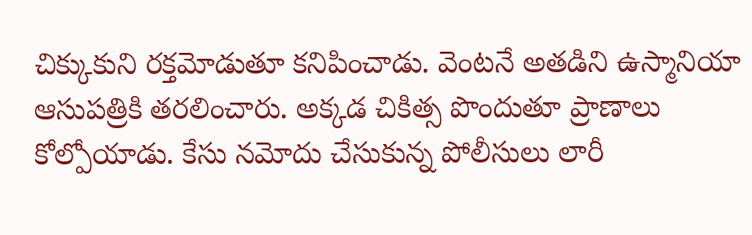చిక్కుకుని రక్తమోడుతూ కనిపించాడు. వెంటనే అతడిని ఉస్మానియా ఆసుపత్రికి తరలించారు. అక్కడ చికిత్స పొందుతూ ప్రాణాలు కోల్పోయాడు. కేసు నమోదు చేసుకున్న పోలీసులు లారీ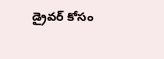డ్రైవర్ కోసం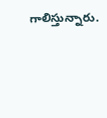గాలిస్తున్నారు.